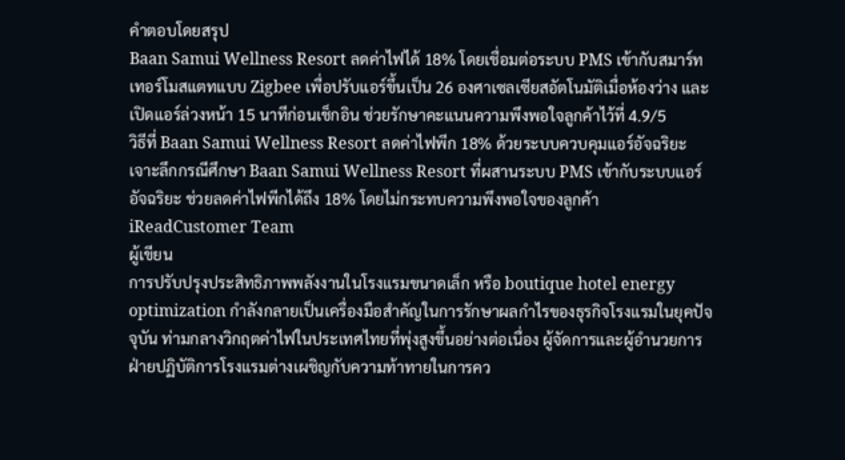คำตอบโดยสรุป
Baan Samui Wellness Resort ลดค่าไฟได้ 18% โดยเชื่อมต่อระบบ PMS เข้ากับสมาร์ทเทอร์โมสแตทแบบ Zigbee เพื่อปรับแอร์ขึ้นเป็น 26 องศาเซลเซียสอัตโนมัติเมื่อห้องว่าง และเปิดแอร์ล่วงหน้า 15 นาทีก่อนเช็กอิน ช่วยรักษาคะแนนความพึงพอใจลูกค้าไว้ที่ 4.9/5
วิธีที่ Baan Samui Wellness Resort ลดค่าไฟพีก 18% ด้วยระบบควบคุมแอร์อัจฉริยะ
เจาะลึกกรณีศึกษา Baan Samui Wellness Resort ที่ผสานระบบ PMS เข้ากับระบบแอร์อัจฉริยะ ช่วยลดค่าไฟพีกได้ถึง 18% โดยไม่กระทบความพึงพอใจของลูกค้า
iReadCustomer Team
ผู้เขียน
การปรับปรุงประสิทธิภาพพลังงานในโรงแรมขนาดเล็ก หรือ boutique hotel energy optimization กำลังกลายเป็นเครื่องมือสำคัญในการรักษาผลกำไรของธุรกิจโรงแรมในยุคปัจจุบัน ท่ามกลางวิกฤตค่าไฟในประเทศไทยที่พุ่งสูงขึ้นอย่างต่อเนื่อง ผู้จัดการและผู้อำนวยการฝ่ายปฏิบัติการโรงแรมต่างเผชิญกับความท้าทายในการคว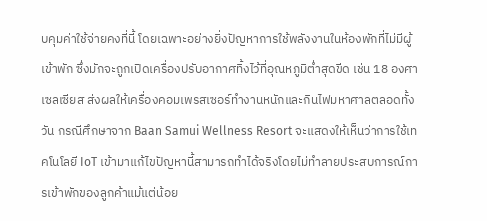บคุมค่าใช้จ่ายคงที่นี้ โดยเฉพาะอย่างยิ่งปัญหาการใช้พลังงานในห้องพักที่ไม่มีผู้เข้าพัก ซึ่งมักจะถูกเปิดเครื่องปรับอากาศทิ้งไว้ที่อุณหภูมิต่ำสุดขีด เช่น 18 องศาเซลเซียส ส่งผลให้เครื่องคอมเพรสเซอร์ทำงานหนักและกินไฟมหาศาลตลอดทั้งวัน กรณีศึกษาจาก Baan Samui Wellness Resort จะแสดงให้เห็นว่าการใช้เทคโนโลยี IoT เข้ามาแก้ไขปัญหานี้สามารถทำได้จริงโดยไม่ทำลายประสบการณ์การเข้าพักของลูกค้าแม้แต่น้อย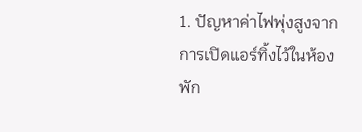1. ปัญหาค่าไฟพุ่งสูงจากการเปิดแอร์ทิ้งไว้ในห้องพัก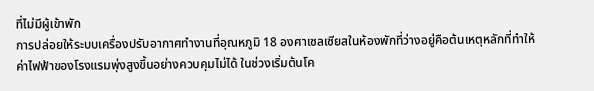ที่ไม่มีผู้เข้าพัก
การปล่อยให้ระบบเครื่องปรับอากาศทำงานที่อุณหภูมิ 18 องศาเซลเซียสในห้องพักที่ว่างอยู่คือต้นเหตุหลักที่ทำให้ค่าไฟฟ้าของโรงแรมพุ่งสูงขึ้นอย่างควบคุมไม่ได้ ในช่วงเริ่มต้นโค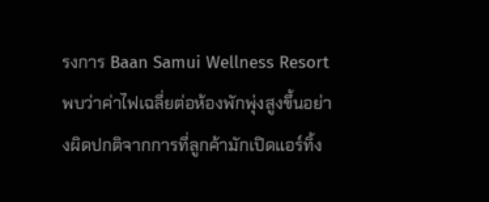รงการ Baan Samui Wellness Resort พบว่าค่าไฟเฉลี่ยต่อห้องพักพุ่งสูงขึ้นอย่างผิดปกติจากการที่ลูกค้ามักเปิดแอร์ทิ้ง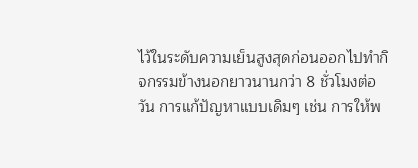ไว้ในระดับความเย็นสูงสุดก่อนออกไปทำกิจกรรมข้างนอกยาวนานกว่า 8 ชั่วโมงต่อวัน การแก้ปัญหาแบบเดิมๆ เช่น การให้พ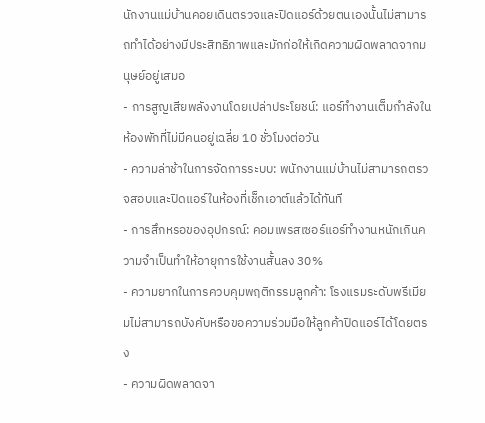นักงานแม่บ้านคอยเดินตรวจและปิดแอร์ด้วยตนเองนั้นไม่สามารถทำได้อย่างมีประสิทธิภาพและมักก่อให้เกิดความผิดพลาดจากมนุษย์อยู่เสมอ
- การสูญเสียพลังงานโดยเปล่าประโยชน์: แอร์ทำงานเต็มกำลังในห้องพักที่ไม่มีคนอยู่เฉลี่ย 10 ชั่วโมงต่อวัน
- ความล่าช้าในการจัดการระบบ: พนักงานแม่บ้านไม่สามารถตรวจสอบและปิดแอร์ในห้องที่เช็กเอาต์แล้วได้ทันที
- การสึกหรอของอุปกรณ์: คอมเพรสเซอร์แอร์ทำงานหนักเกินความจำเป็นทำให้อายุการใช้งานสั้นลง 30%
- ความยากในการควบคุมพฤติกรรมลูกค้า: โรงแรมระดับพรีเมียมไม่สามารถบังคับหรือขอความร่วมมือให้ลูกค้าปิดแอร์ได้โดยตรง
- ความผิดพลาดจา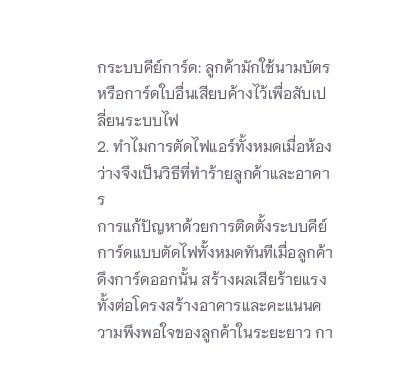กระบบคีย์การ์ด: ลูกค้ามักใช้นามบัตรหรือการ์ดใบอื่นเสียบค้างไว้เพื่อสับเปลี่ยนระบบไฟ
2. ทำไมการตัดไฟแอร์ทั้งหมดเมื่อห้องว่างจึงเป็นวิธีที่ทำร้ายลูกค้าและอาคาร
การแก้ปัญหาด้วยการติดตั้งระบบคีย์การ์ดแบบตัดไฟทั้งหมดทันทีเมื่อลูกค้าดึงการ์ดออกนั้น สร้างผลเสียร้ายแรงทั้งต่อโครงสร้างอาคารและคะแนนความพึงพอใจของลูกค้าในระยะยาว กา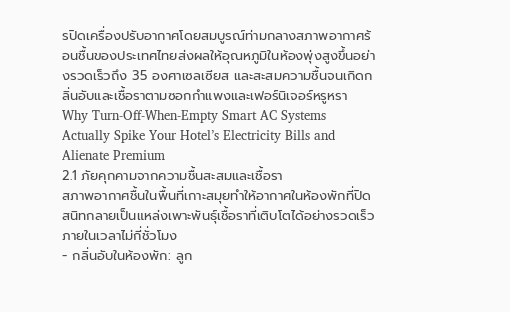รปิดเครื่องปรับอากาศโดยสมบูรณ์ท่ามกลางสภาพอากาศร้อนชื้นของประเทศไทยส่งผลให้อุณหภูมิในห้องพุ่งสูงขึ้นอย่างรวดเร็วถึง 35 องศาเซลเซียส และสะสมความชื้นจนเกิดกลิ่นอับและเชื้อราตามซอกกำแพงและเฟอร์นิเจอร์หรูหรา Why Turn-Off-When-Empty Smart AC Systems Actually Spike Your Hotel’s Electricity Bills and Alienate Premium
2.1 ภัยคุกคามจากความชื้นสะสมและเชื้อรา
สภาพอากาศชื้นในพื้นที่เกาะสมุยทำให้อากาศในห้องพักที่ปิดสนิทกลายเป็นแหล่งเพาะพันธุ์เชื้อราที่เติบโตได้อย่างรวดเร็วภายในเวลาไม่กี่ชั่วโมง
- กลิ่นอับในห้องพัก: ลูก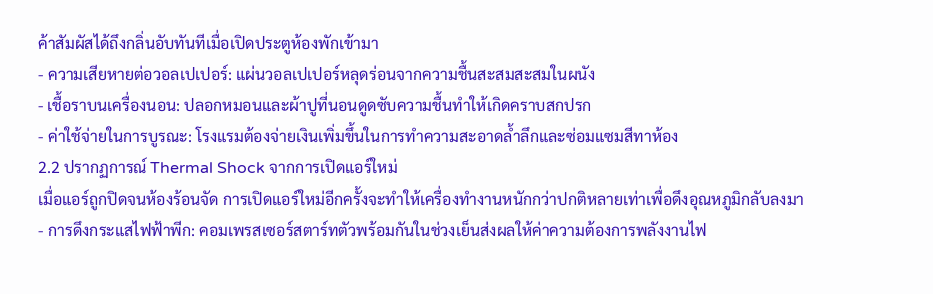ค้าสัมผัสได้ถึงกลิ่นอับทันทีเมื่อเปิดประตูห้องพักเข้ามา
- ความเสียหายต่อวอลเปเปอร์: แผ่นวอลเปเปอร์หลุดร่อนจากความชื้นสะสมสะสมในผนัง
- เชื้อราบนเครื่องนอน: ปลอกหมอนและผ้าปูที่นอนดูดซับความชื้นทำให้เกิดคราบสกปรก
- ค่าใช้จ่ายในการบูรณะ: โรงแรมต้องจ่ายเงินเพิ่มขึ้นในการทำความสะอาดล้ำลึกและซ่อมแซมสีทาห้อง
2.2 ปรากฏการณ์ Thermal Shock จากการเปิดแอร์ใหม่
เมื่อแอร์ถูกปิดจนห้องร้อนจัด การเปิดแอร์ใหม่อีกครั้งจะทำให้เครื่องทำงานหนักกว่าปกติหลายเท่าเพื่อดึงอุณหภูมิกลับลงมา
- การดึงกระแสไฟฟ้าพีก: คอมเพรสเซอร์สตาร์ทตัวพร้อมกันในช่วงเย็นส่งผลให้ค่าความต้องการพลังงานไฟ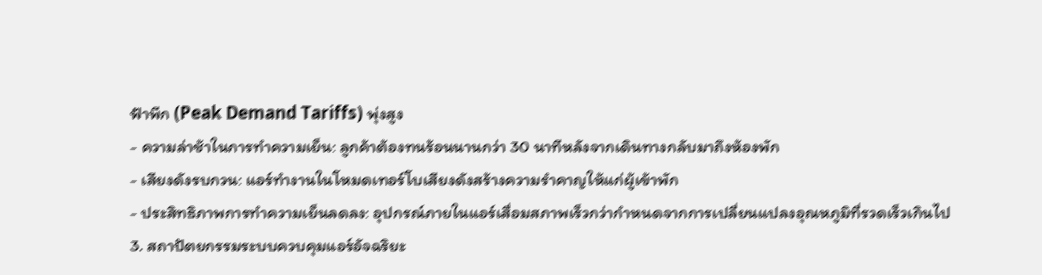ฟ้าพีก (Peak Demand Tariffs) พุ่งสูง
- ความล่าช้าในการทำความเย็น: ลูกค้าต้องทนร้อนนานกว่า 30 นาทีหลังจากเดินทางกลับมาถึงห้องพัก
- เสียงดังรบกวน: แอร์ทำงานในโหมดเทอร์โบเสียงดังสร้างความรำคาญให้แก่ผู้เข้าพัก
- ประสิทธิภาพการทำความเย็นลดลง: อุปกรณ์ภายในแอร์เสื่อมสภาพเร็วกว่ากำหนดจากการเปลี่ยนแปลงอุณหภูมิที่รวดเร็วเกินไป
3. สถาปัตยกรรมระบบควบคุมแอร์อัจฉริยะ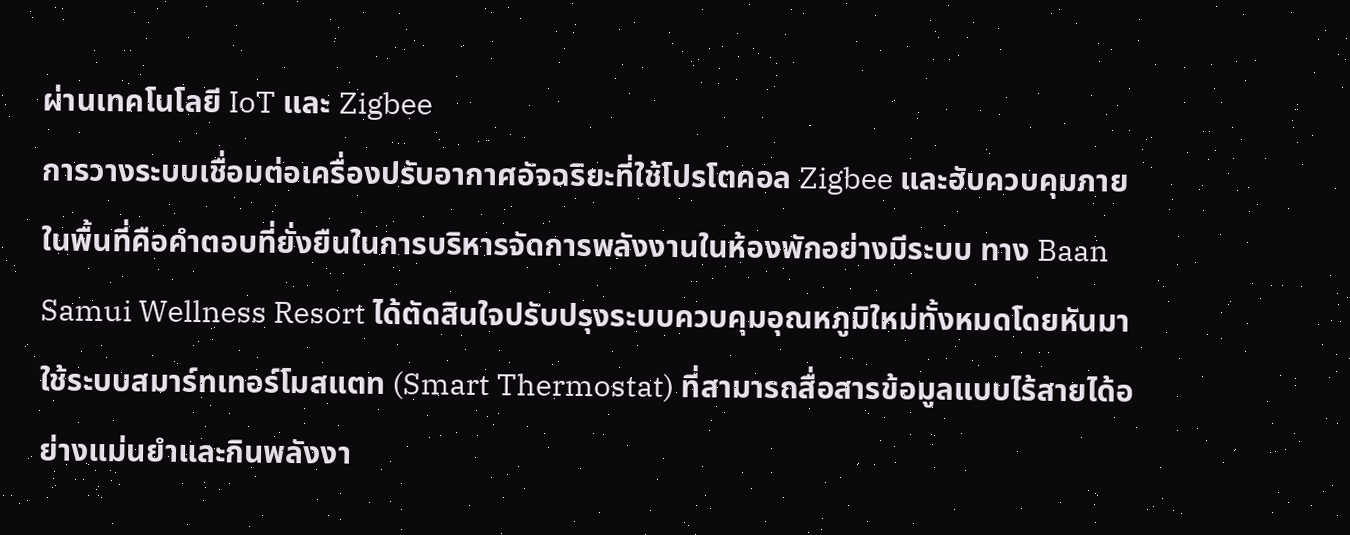ผ่านเทคโนโลยี IoT และ Zigbee
การวางระบบเชื่อมต่อเครื่องปรับอากาศอัจฉริยะที่ใช้โปรโตคอล Zigbee และฮับควบคุมภายในพื้นที่คือคำตอบที่ยั่งยืนในการบริหารจัดการพลังงานในห้องพักอย่างมีระบบ ทาง Baan Samui Wellness Resort ได้ตัดสินใจปรับปรุงระบบควบคุมอุณหภูมิใหม่ทั้งหมดโดยหันมาใช้ระบบสมาร์ทเทอร์โมสแตท (Smart Thermostat) ที่สามารถสื่อสารข้อมูลแบบไร้สายได้อย่างแม่นยำและกินพลังงา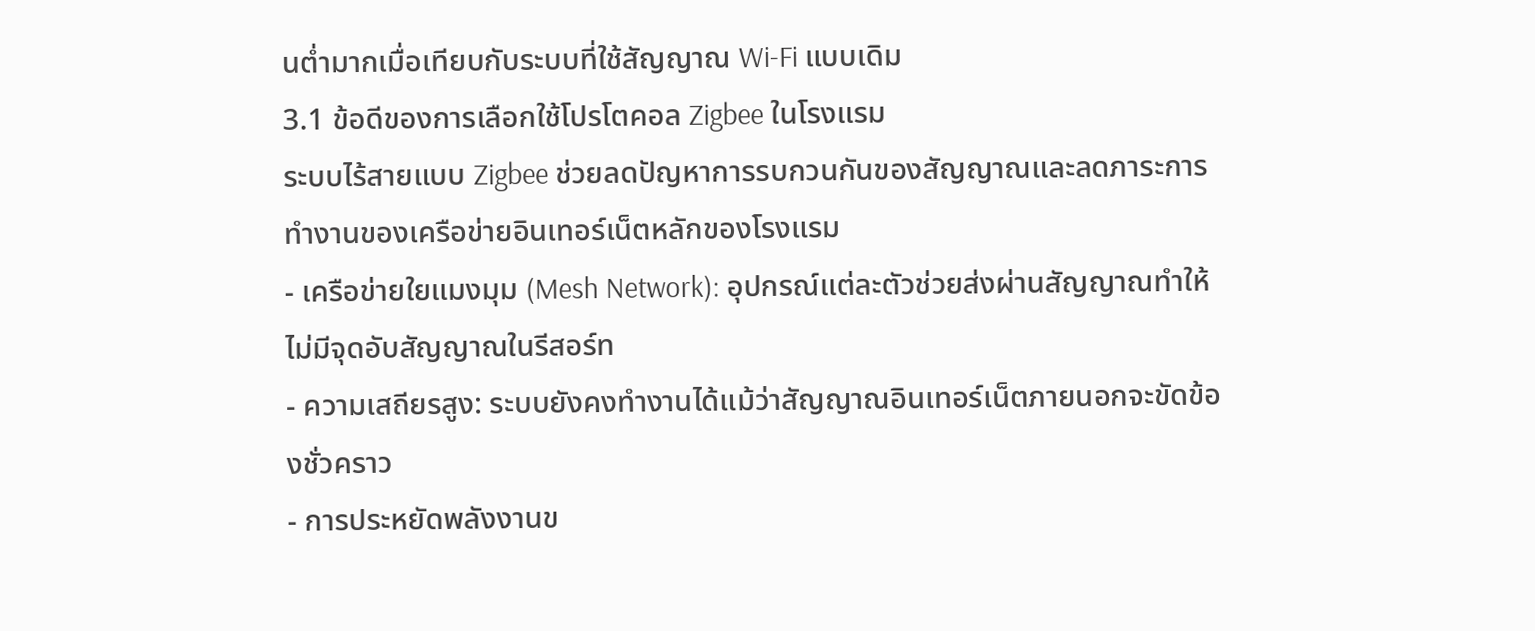นต่ำมากเมื่อเทียบกับระบบที่ใช้สัญญาณ Wi-Fi แบบเดิม
3.1 ข้อดีของการเลือกใช้โปรโตคอล Zigbee ในโรงแรม
ระบบไร้สายแบบ Zigbee ช่วยลดปัญหาการรบกวนกันของสัญญาณและลดภาระการทำงานของเครือข่ายอินเทอร์เน็ตหลักของโรงแรม
- เครือข่ายใยแมงมุม (Mesh Network): อุปกรณ์แต่ละตัวช่วยส่งผ่านสัญญาณทำให้ไม่มีจุดอับสัญญาณในรีสอร์ท
- ความเสถียรสูง: ระบบยังคงทำงานได้แม้ว่าสัญญาณอินเทอร์เน็ตภายนอกจะขัดข้องชั่วคราว
- การประหยัดพลังงานข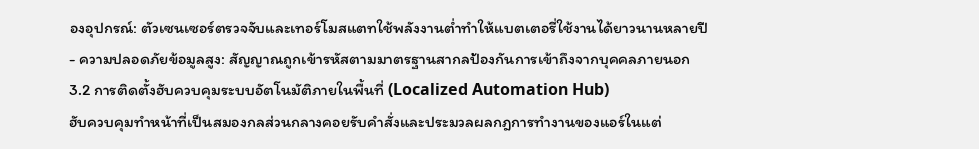องอุปกรณ์: ตัวเซนเซอร์ตรวจจับและเทอร์โมสแตทใช้พลังงานต่ำทำให้แบตเตอรี่ใช้งานได้ยาวนานหลายปี
- ความปลอดภัยข้อมูลสูง: สัญญาณถูกเข้ารหัสตามมาตรฐานสากลป้องกันการเข้าถึงจากบุคคลภายนอก
3.2 การติดตั้งฮับควบคุมระบบอัตโนมัติภายในพื้นที่ (Localized Automation Hub)
ฮับควบคุมทำหน้าที่เป็นสมองกลส่วนกลางคอยรับคำสั่งและประมวลผลกฎการทำงานของแอร์ในแต่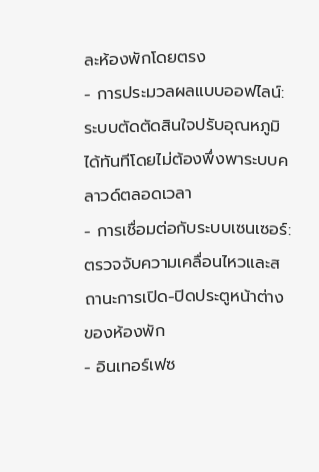ละห้องพักโดยตรง
- การประมวลผลแบบออฟไลน์: ระบบตัดตัดสินใจปรับอุณหภูมิได้ทันทีโดยไม่ต้องพึ่งพาระบบคลาวด์ตลอดเวลา
- การเชื่อมต่อกับระบบเซนเซอร์: ตรวจจับความเคลื่อนไหวและสถานะการเปิด-ปิดประตูหน้าต่างของห้องพัก
- อินเทอร์เฟซ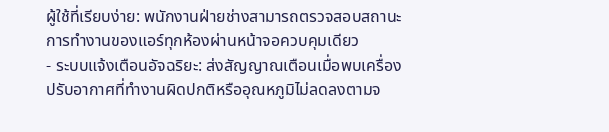ผู้ใช้ที่เรียบง่าย: พนักงานฝ่ายช่างสามารถตรวจสอบสถานะการทำงานของแอร์ทุกห้องผ่านหน้าจอควบคุมเดียว
- ระบบแจ้งเตือนอัจฉริยะ: ส่งสัญญาณเตือนเมื่อพบเครื่องปรับอากาศที่ทำงานผิดปกติหรืออุณหภูมิไม่ลดลงตามจ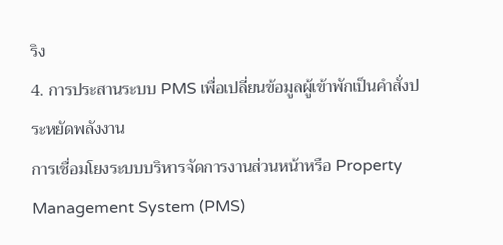ริง
4. การประสานระบบ PMS เพื่อเปลี่ยนข้อมูลผู้เข้าพักเป็นคำสั่งประหยัดพลังงาน
การเชื่อมโยงระบบบริหารจัดการงานส่วนหน้าหรือ Property Management System (PMS)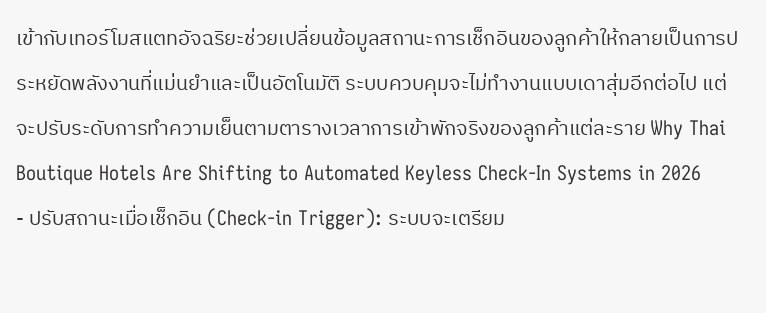เข้ากับเทอร์โมสแตทอัจฉริยะช่วยเปลี่ยนข้อมูลสถานะการเช็กอินของลูกค้าให้กลายเป็นการประหยัดพลังงานที่แม่นยำและเป็นอัตโนมัติ ระบบควบคุมจะไม่ทำงานแบบเดาสุ่มอีกต่อไป แต่จะปรับระดับการทำความเย็นตามตารางเวลาการเข้าพักจริงของลูกค้าแต่ละราย Why Thai Boutique Hotels Are Shifting to Automated Keyless Check-In Systems in 2026
- ปรับสถานะเมื่อเช็กอิน (Check-in Trigger): ระบบจะเตรียม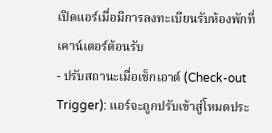เปิดแอร์เมื่อมีการลงทะเบียนรับห้องพักที่เคาน์เตอร์ต้อนรับ
- ปรับสถานะเมื่อเช็กเอาต์ (Check-out Trigger): แอร์จะถูกปรับเข้าสู่โหมดประ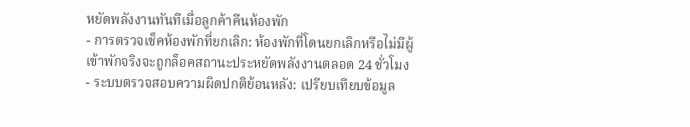หยัดพลังงานทันทีเมื่อลูกค้าคืนห้องพัก
- การตรวจเช็คห้องพักที่ยกเลิก: ห้องพักที่โดนยกเลิกหรือไม่มีผู้เข้าพักจริงจะถูกล็อคสถานะประหยัดพลังงานตลอด 24 ชั่วโมง
- ระบบตรวจสอบความผิดปกติย้อนหลัง: เปรียบเทียบข้อมูล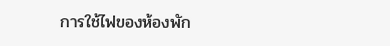การใช้ไฟของห้องพัก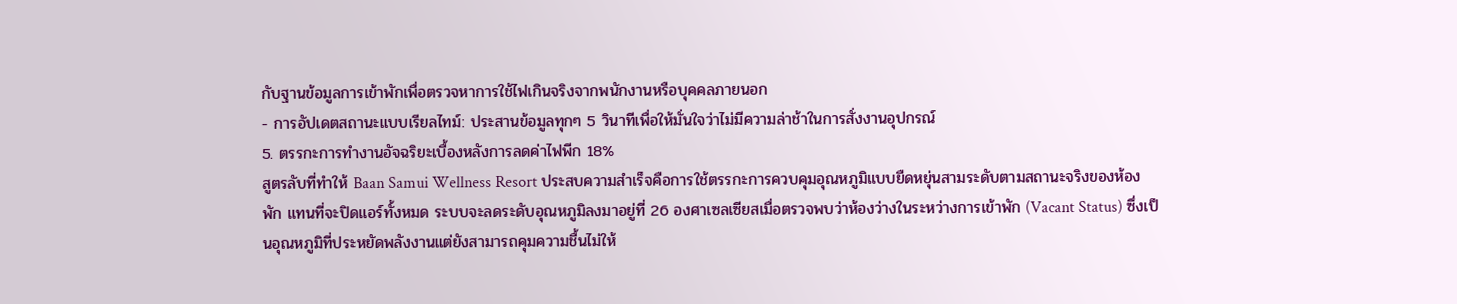กับฐานข้อมูลการเข้าพักเพื่อตรวจหาการใช้ไฟเกินจริงจากพนักงานหรือบุคคลภายนอก
- การอัปเดตสถานะแบบเรียลไทม์: ประสานข้อมูลทุกๆ 5 วินาทีเพื่อให้มั่นใจว่าไม่มีความล่าช้าในการสั่งงานอุปกรณ์
5. ตรรกะการทำงานอัจฉริยะเบื้องหลังการลดค่าไฟพีก 18%
สูตรลับที่ทำให้ Baan Samui Wellness Resort ประสบความสำเร็จคือการใช้ตรรกะการควบคุมอุณหภูมิแบบยืดหยุ่นสามระดับตามสถานะจริงของห้องพัก แทนที่จะปิดแอร์ทั้งหมด ระบบจะลดระดับอุณหภูมิลงมาอยู่ที่ 26 องศาเซลเซียสเมื่อตรวจพบว่าห้องว่างในระหว่างการเข้าพัก (Vacant Status) ซึ่งเป็นอุณหภูมิที่ประหยัดพลังงานแต่ยังสามารถคุมความชื้นไม่ให้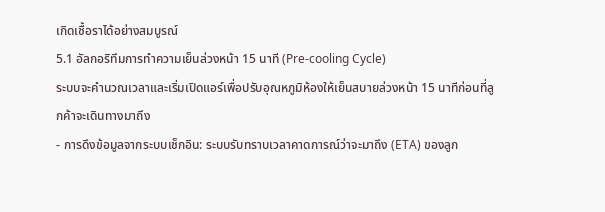เกิดเชื้อราได้อย่างสมบูรณ์
5.1 อัลกอริทึมการทำความเย็นล่วงหน้า 15 นาที (Pre-cooling Cycle)
ระบบจะคำนวณเวลาและเริ่มเปิดแอร์เพื่อปรับอุณหภูมิห้องให้เย็นสบายล่วงหน้า 15 นาทีก่อนที่ลูกค้าจะเดินทางมาถึง
- การดึงข้อมูลจากระบบเช็กอิน: ระบบรับทราบเวลาคาดการณ์ว่าจะมาถึง (ETA) ของลูก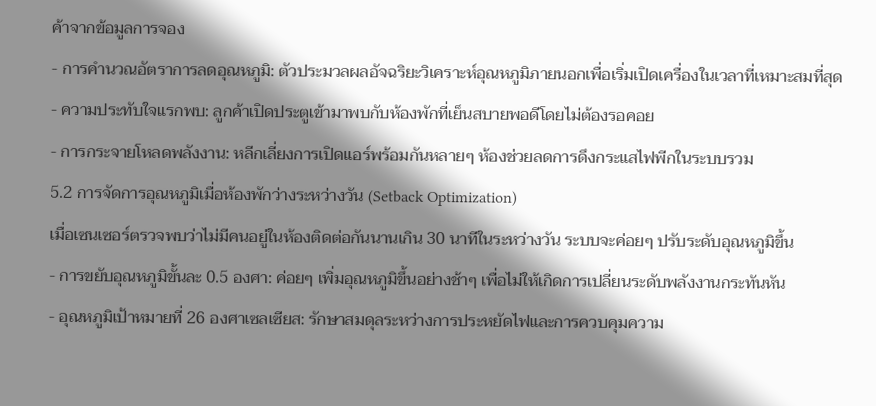ค้าจากข้อมูลการจอง
- การคำนวณอัตราการลดอุณหภูมิ: ตัวประมวลผลอัจฉริยะวิเคราะห์อุณหภูมิภายนอกเพื่อเริ่มเปิดเครื่องในเวลาที่เหมาะสมที่สุด
- ความประทับใจแรกพบ: ลูกค้าเปิดประตูเข้ามาพบกับห้องพักที่เย็นสบายพอดีโดยไม่ต้องรอคอย
- การกระจายโหลดพลังงาน: หลีกเลี่ยงการเปิดแอร์พร้อมกันหลายๆ ห้องช่วยลดการดึงกระแสไฟพีกในระบบรวม
5.2 การจัดการอุณหภูมิเมื่อห้องพักว่างระหว่างวัน (Setback Optimization)
เมื่อเซนเซอร์ตรวจพบว่าไม่มีคนอยู่ในห้องติดต่อกันนานเกิน 30 นาทีในระหว่างวัน ระบบจะค่อยๆ ปรับระดับอุณหภูมิขึ้น
- การขยับอุณหภูมิขั้นละ 0.5 องศา: ค่อยๆ เพิ่มอุณหภูมิขึ้นอย่างช้าๆ เพื่อไม่ให้เกิดการเปลี่ยนระดับพลังงานกระทันหัน
- อุณหภูมิเป้าหมายที่ 26 องศาเซลเซียส: รักษาสมดุลระหว่างการประหยัดไฟและการควบคุมความ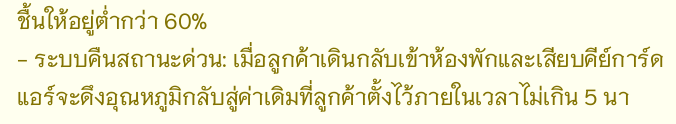ชื้นให้อยู่ต่ำกว่า 60%
- ระบบคืนสถานะด่วน: เมื่อลูกค้าเดินกลับเข้าห้องพักและเสียบคีย์การ์ด แอร์จะดึงอุณหภูมิกลับสู่ค่าเดิมที่ลูกค้าตั้งไว้ภายในเวลาไม่เกิน 5 นา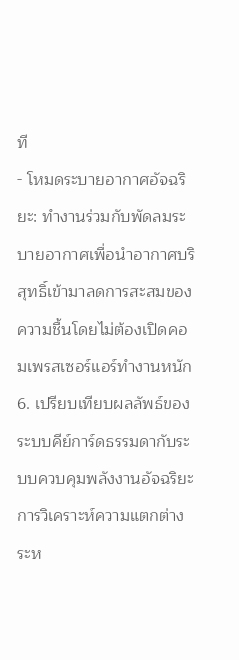ที
- โหมดระบายอากาศอัจฉริยะ: ทำงานร่วมกับพัดลมระบายอากาศเพื่อนำอากาศบริสุทธิ์เข้ามาลดการสะสมของความชื้นโดยไม่ต้องเปิดคอมเพรสเซอร์แอร์ทำงานหนัก
6. เปรียบเทียบผลลัพธ์ของระบบคีย์การ์ดธรรมดากับระบบควบคุมพลังงานอัจฉริยะ
การวิเคราะห์ความแตกต่างระห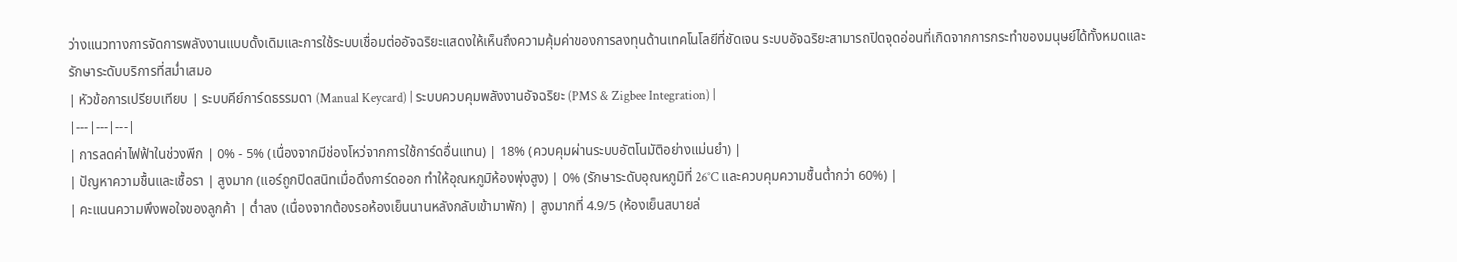ว่างแนวทางการจัดการพลังงานแบบดั้งเดิมและการใช้ระบบเชื่อมต่ออัจฉริยะแสดงให้เห็นถึงความคุ้มค่าของการลงทุนด้านเทคโนโลยีที่ชัดเจน ระบบอัจฉริยะสามารถปิดจุดอ่อนที่เกิดจากการกระทำของมนุษย์ได้ทั้งหมดและรักษาระดับบริการที่สม่ำเสมอ
| หัวข้อการเปรียบเทียบ | ระบบคีย์การ์ดธรรมดา (Manual Keycard) | ระบบควบคุมพลังงานอัจฉริยะ (PMS & Zigbee Integration) |
|---|---|---|
| การลดค่าไฟฟ้าในช่วงพีก | 0% - 5% (เนื่องจากมีช่องโหว่จากการใช้การ์ดอื่นแทน) | 18% (ควบคุมผ่านระบบอัตโนมัติอย่างแม่นยำ) |
| ปัญหาความชื้นและเชื้อรา | สูงมาก (แอร์ถูกปิดสนิทเมื่อดึงการ์ดออก ทำให้อุณหภูมิห้องพุ่งสูง) | 0% (รักษาระดับอุณหภูมิที่ 26°C และควบคุมความชื้นต่ำกว่า 60%) |
| คะแนนความพึงพอใจของลูกค้า | ต่ำลง (เนื่องจากต้องรอห้องเย็นนานหลังกลับเข้ามาพัก) | สูงมากที่ 4.9/5 (ห้องเย็นสบายล่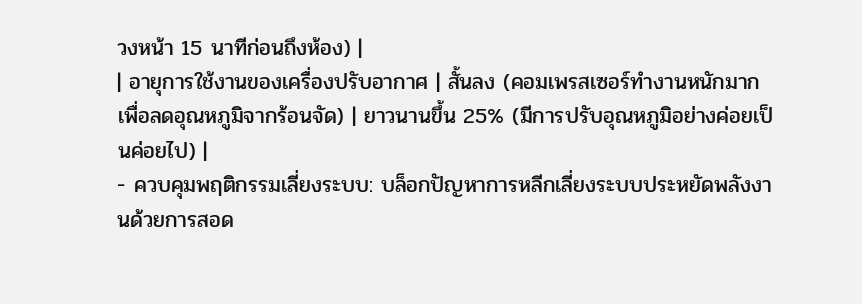วงหน้า 15 นาทีก่อนถึงห้อง) |
| อายุการใช้งานของเครื่องปรับอากาศ | สั้นลง (คอมเพรสเซอร์ทำงานหนักมากเพื่อลดอุณหภูมิจากร้อนจัด) | ยาวนานขึ้น 25% (มีการปรับอุณหภูมิอย่างค่อยเป็นค่อยไป) |
- ควบคุมพฤติกรรมเลี่ยงระบบ: บล็อกปัญหาการหลีกเลี่ยงระบบประหยัดพลังงานด้วยการสอด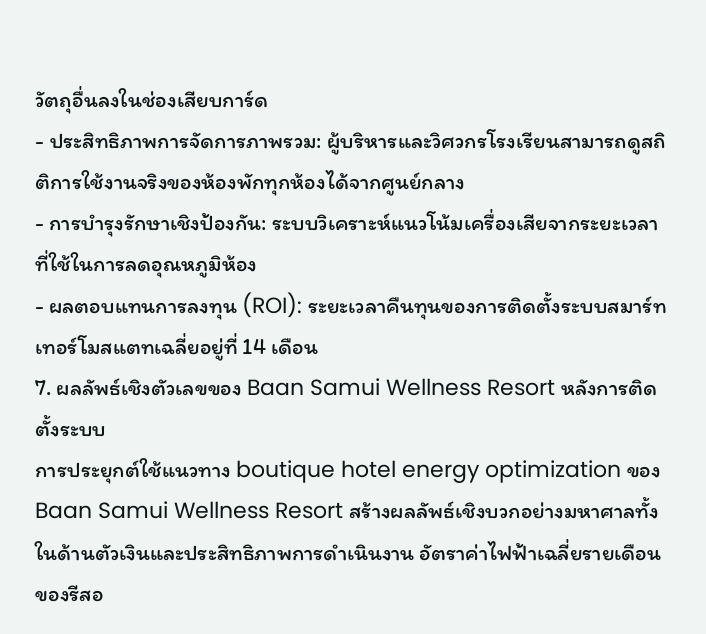วัตถุอื่นลงในช่องเสียบการ์ด
- ประสิทธิภาพการจัดการภาพรวม: ผู้บริหารและวิศวกรโรงเรียนสามารถดูสถิติการใช้งานจริงของห้องพักทุกห้องได้จากศูนย์กลาง
- การบำรุงรักษาเชิงป้องกัน: ระบบวิเคราะห์แนวโน้มเครื่องเสียจากระยะเวลาที่ใช้ในการลดอุณหภูมิห้อง
- ผลตอบแทนการลงทุน (ROI): ระยะเวลาคืนทุนของการติดตั้งระบบสมาร์ทเทอร์โมสแตทเฉลี่ยอยู่ที่ 14 เดือน
7. ผลลัพธ์เชิงตัวเลขของ Baan Samui Wellness Resort หลังการติดตั้งระบบ
การประยุกต์ใช้แนวทาง boutique hotel energy optimization ของ Baan Samui Wellness Resort สร้างผลลัพธ์เชิงบวกอย่างมหาศาลทั้งในด้านตัวเงินและประสิทธิภาพการดำเนินงาน อัตราค่าไฟฟ้าเฉลี่ยรายเดือนของรีสอ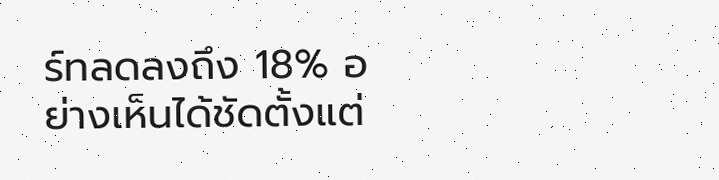ร์ทลดลงถึง 18% อย่างเห็นได้ชัดตั้งแต่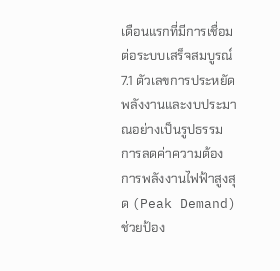เดือนแรกที่มีการเชื่อมต่อระบบเสร็จสมบูรณ์
7.1 ตัวเลขการประหยัดพลังงานและงบประมาณอย่างเป็นรูปธรรม
การลดค่าความต้องการพลังงานไฟฟ้าสูงสุด (Peak Demand) ช่วยป้อง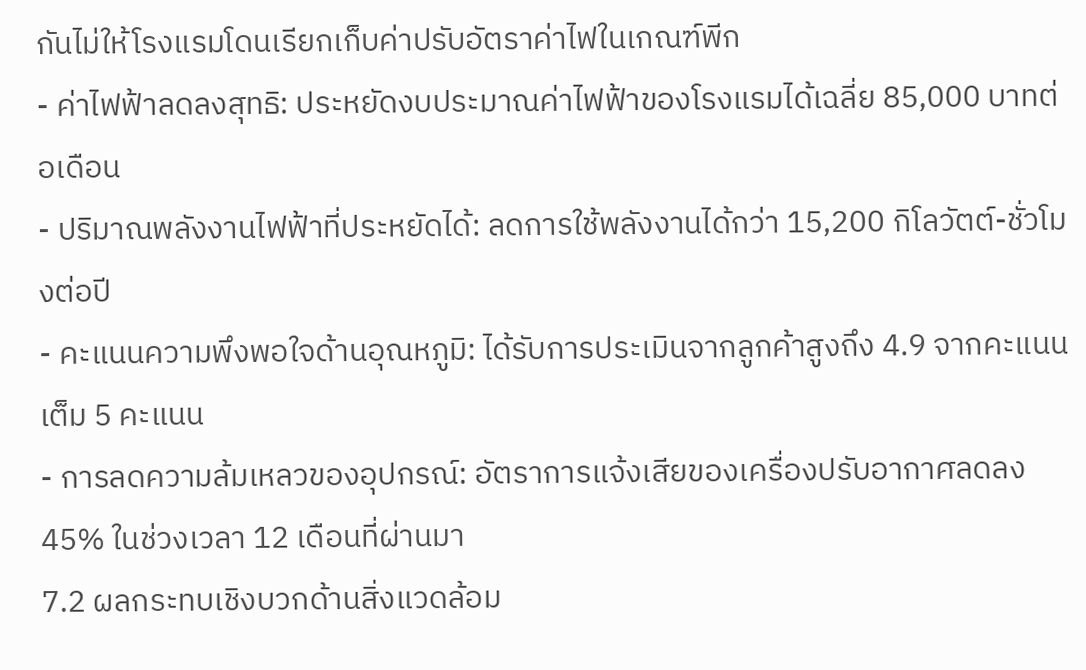กันไม่ให้โรงแรมโดนเรียกเก็บค่าปรับอัตราค่าไฟในเกณฑ์พีก
- ค่าไฟฟ้าลดลงสุทธิ: ประหยัดงบประมาณค่าไฟฟ้าของโรงแรมได้เฉลี่ย 85,000 บาทต่อเดือน
- ปริมาณพลังงานไฟฟ้าที่ประหยัดได้: ลดการใช้พลังงานได้กว่า 15,200 กิโลวัตต์-ชั่วโมงต่อปี
- คะแนนความพึงพอใจด้านอุณหภูมิ: ได้รับการประเมินจากลูกค้าสูงถึง 4.9 จากคะแนนเต็ม 5 คะแนน
- การลดความล้มเหลวของอุปกรณ์: อัตราการแจ้งเสียของเครื่องปรับอากาศลดลง 45% ในช่วงเวลา 12 เดือนที่ผ่านมา
7.2 ผลกระทบเชิงบวกด้านสิ่งแวดล้อม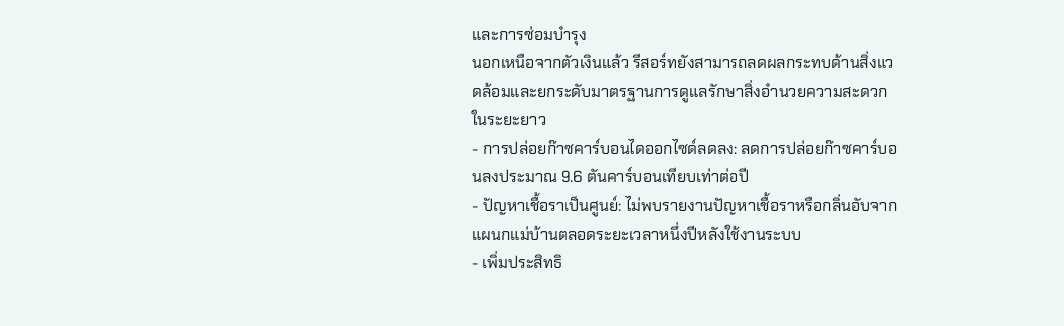และการซ่อมบำรุง
นอกเหนือจากตัวเงินแล้ว รีสอร์ทยังสามารถลดผลกระทบด้านสิ่งแวดล้อมและยกระดับมาตรฐานการดูแลรักษาสิ่งอำนวยความสะดวกในระยะยาว
- การปล่อยก๊าซคาร์บอนไดออกไซด์ลดลง: ลดการปล่อยก๊าซคาร์บอนลงประมาณ 9.6 ตันคาร์บอนเทียบเท่าต่อปี
- ปัญหาเชื้อราเป็นศูนย์: ไม่พบรายงานปัญหาเชื้อราหรือกลิ่นอับจากแผนกแม่บ้านตลอดระยะเวลาหนึ่งปีหลังใช้งานระบบ
- เพิ่มประสิทธิ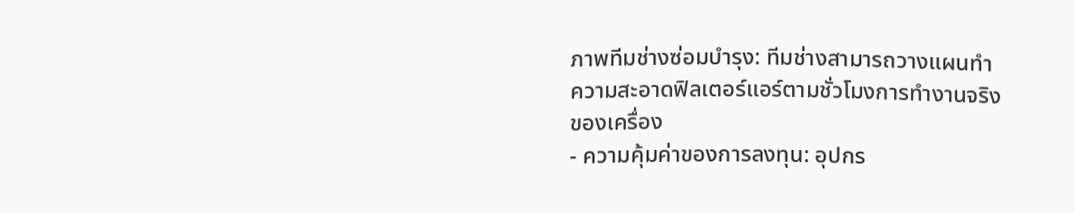ภาพทีมช่างซ่อมบำรุง: ทีมช่างสามารถวางแผนทำความสะอาดฟิลเตอร์แอร์ตามชั่วโมงการทำงานจริงของเครื่อง
- ความคุ้มค่าของการลงทุน: อุปกร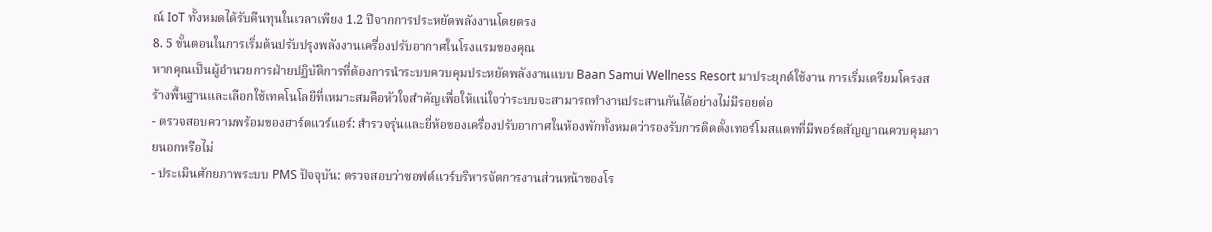ณ์ IoT ทั้งหมดได้รับคืนทุนในเวลาเพียง 1.2 ปีจากการประหยัดพลังงานโดยตรง
8. 5 ขั้นตอนในการเริ่มต้นปรับปรุงพลังงานเครื่องปรับอากาศในโรงแรมของคุณ
หากคุณเป็นผู้อำนวยการฝ่ายปฏิบัติการที่ต้องการนำระบบควบคุมประหยัดพลังงานแบบ Baan Samui Wellness Resort มาประยุกต์ใช้งาน การเริ่มเตรียมโครงสร้างพื้นฐานและเลือกใช้เทคโนโลยีที่เหมาะสมคือหัวใจสำคัญเพื่อให้แน่ใจว่าระบบจะสามารถทำงานประสานกันได้อย่างไม่มีรอยต่อ
- ตรวจสอบความพร้อมของฮาร์ดแวร์แอร์: สำรวจรุ่นและยี่ห้อของเครื่องปรับอากาศในห้องพักทั้งหมดว่ารองรับการติดตั้งเทอร์โมสแตทที่มีพอร์ตสัญญาณควบคุมภายนอกหรือไม่
- ประเมินศักยภาพระบบ PMS ปัจจุบัน: ตรวจสอบว่าซอฟต์แวร์บริหารจัดการงานส่วนหน้าของโร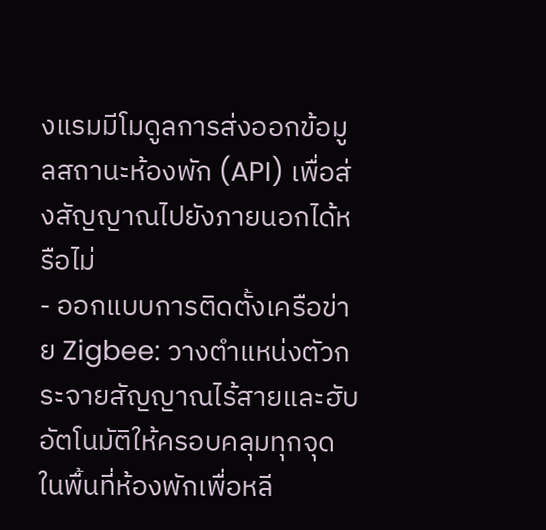งแรมมีโมดูลการส่งออกข้อมูลสถานะห้องพัก (API) เพื่อส่งสัญญาณไปยังภายนอกได้หรือไม่
- ออกแบบการติดตั้งเครือข่าย Zigbee: วางตำแหน่งตัวกระจายสัญญาณไร้สายและฮับอัตโนมัติให้ครอบคลุมทุกจุดในพื้นที่ห้องพักเพื่อหลี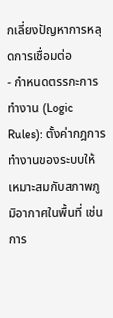กเลี่ยงปัญหาการหลุดการเชื่อมต่อ
- กำหนดตรรกะการทำงาน (Logic Rules): ตั้งค่ากฎการทำงานของระบบให้เหมาะสมกับสภาพภูมิอากาศในพื้นที่ เช่น การ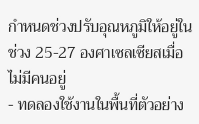กำหนดช่วงปรับอุณหภูมิให้อยู่ในช่วง 25-27 องศาเซลเซียสเมื่อไม่มีคนอยู่
- ทดลองใช้งานในพื้นที่ตัวอย่าง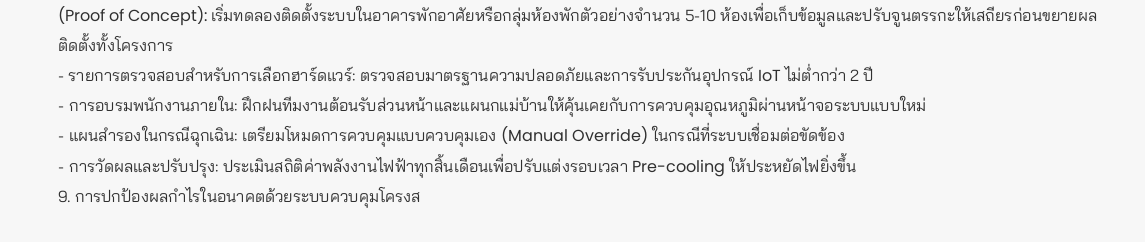(Proof of Concept): เริ่มทดลองติดตั้งระบบในอาคารพักอาศัยหรือกลุ่มห้องพักตัวอย่างจำนวน 5-10 ห้องเพื่อเก็บข้อมูลและปรับจูนตรรกะให้เสถียรก่อนขยายผลติดตั้งทั้งโครงการ
- รายการตรวจสอบสำหรับการเลือกฮาร์ดแวร์: ตรวจสอบมาตรฐานความปลอดภัยและการรับประกันอุปกรณ์ IoT ไม่ต่ำกว่า 2 ปี
- การอบรมพนักงานภายใน: ฝึกฝนทีมงานต้อนรับส่วนหน้าและแผนกแม่บ้านให้คุ้นเคยกับการควบคุมอุณหภูมิผ่านหน้าจอระบบแบบใหม่
- แผนสำรองในกรณีฉุกเฉิน: เตรียมโหมดการควบคุมแบบควบคุมเอง (Manual Override) ในกรณีที่ระบบเชื่อมต่อขัดข้อง
- การวัดผลและปรับปรุง: ประเมินสถิติค่าพลังงานไฟฟ้าทุกสิ้นเดือนเพื่อปรับแต่งรอบเวลา Pre-cooling ให้ประหยัดไฟยิ่งขึ้น
9. การปกป้องผลกำไรในอนาคตด้วยระบบควบคุมโครงส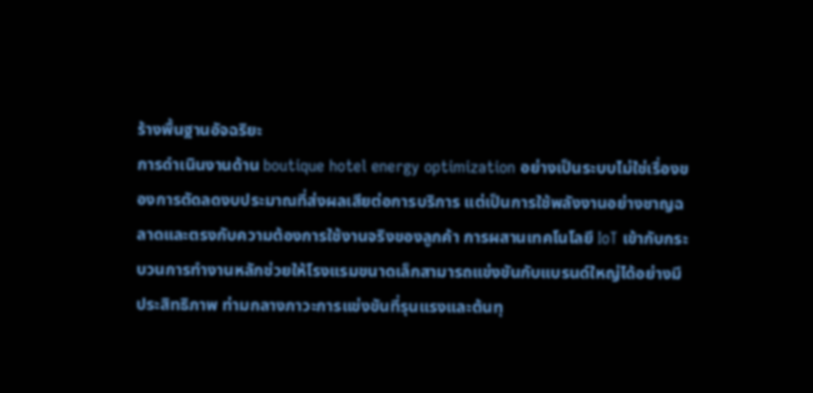ร้างพื้นฐานอัจฉริยะ
การดำเนินงานด้าน boutique hotel energy optimization อย่างเป็นระบบไม่ใช่เรื่องของการตัดลดงบประมาณที่ส่งผลเสียต่อการบริการ แต่เป็นการใช้พลังงานอย่างชาญฉลาดและตรงกับความต้องการใช้งานจริงของลูกค้า การผสานเทคโนโลยี IoT เข้ากับกระบวนการทำงานหลักช่วยให้โรงแรมขนาดเล็กสามารถแข่งขันกับแบรนด์ใหญ่ได้อย่างมีประสิทธิภาพ ท่ามกลางภาวะการแข่งขันที่รุนแรงและต้นทุ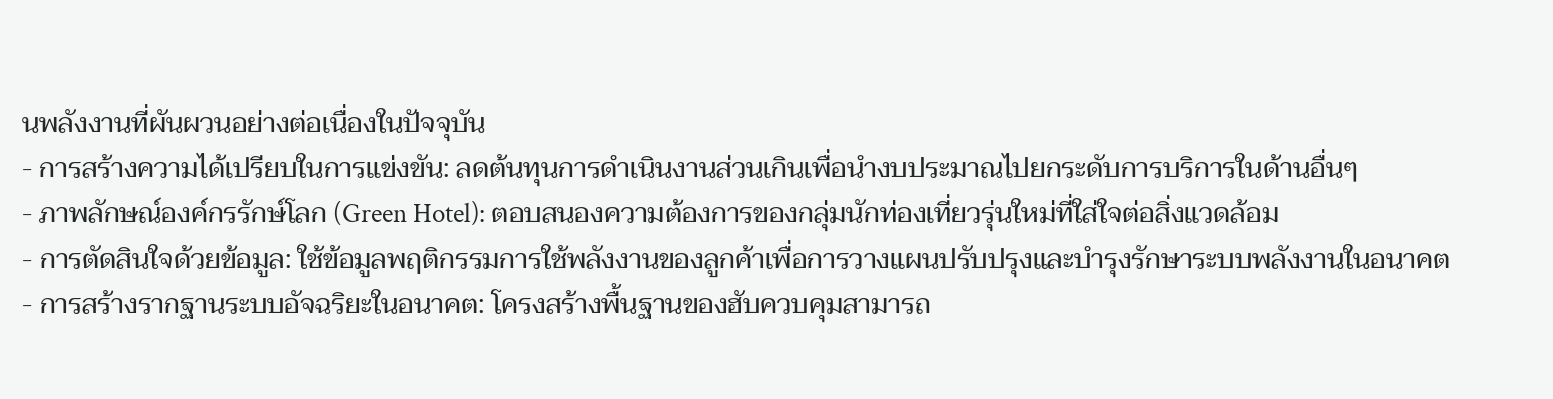นพลังงานที่ผันผวนอย่างต่อเนื่องในปัจจุบัน
- การสร้างความได้เปรียบในการแข่งขัน: ลดต้นทุนการดำเนินงานส่วนเกินเพื่อนำงบประมาณไปยกระดับการบริการในด้านอื่นๆ
- ภาพลักษณ์องค์กรรักษ์โลก (Green Hotel): ตอบสนองความต้องการของกลุ่มนักท่องเที่ยวรุ่นใหม่ที่ใส่ใจต่อสิ่งแวดล้อม
- การตัดสินใจด้วยข้อมูล: ใช้ข้อมูลพฤติกรรมการใช้พลังงานของลูกค้าเพื่อการวางแผนปรับปรุงและบำรุงรักษาระบบพลังงานในอนาคต
- การสร้างรากฐานระบบอัจฉริยะในอนาคต: โครงสร้างพื้นฐานของฮับควบคุมสามารถ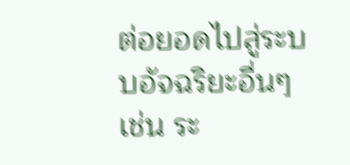ต่อยอดไปสู่ระบบอัจฉริยะอื่นๆ เช่น ระ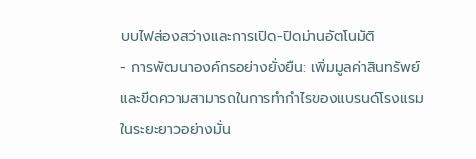บบไฟส่องสว่างและการเปิด-ปิดม่านอัตโนมัติ
- การพัฒนาองค์กรอย่างยั่งยืน: เพิ่มมูลค่าสินทรัพย์และขีดความสามารถในการทำกำไรของแบรนด์โรงแรมในระยะยาวอย่างมั่น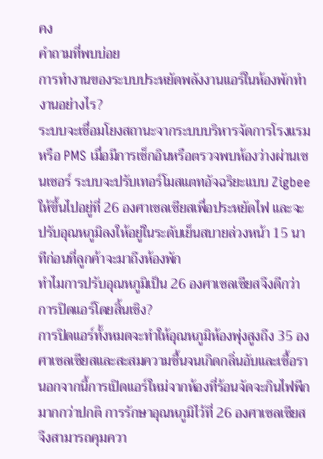คง
คำถามที่พบบ่อย
การทำงานของระบบประหยัดพลังงานแอร์ในห้องพักทำงานอย่างไร?
ระบบจะเชื่อมโยงสถานะจากระบบบริหารจัดการโรงแรมหรือ PMS เมื่อมีการเช็กอินหรือตรวจพบห้องว่างผ่านเซนเซอร์ ระบบจะปรับเทอร์โมสแตทอัจฉริยะแบบ Zigbee ให้ขึ้นไปอยู่ที่ 26 องศาเซลเซียสเพื่อประหยัดไฟ และจะปรับอุณหภูมิลงให้อยู่ในระดับเย็นสบายล่วงหน้า 15 นาทีก่อนที่ลูกค้าจะมาถึงห้องพัก
ทำไมการปรับอุณหภูมิเป็น 26 องศาเซลเซียสจึงดีกว่าการปิดแอร์โดยสิ้นเชิง?
การปิดแอร์ทั้งหมดจะทำให้อุณหภูมิห้องพุ่งสูงถึง 35 องศาเซลเซียสและสะสมความชื้นจนเกิดกลิ่นอับและเชื้อรา นอกจากนี้การเปิดแอร์ใหม่จากห้องที่ร้อนจัดจะกินไฟพีกมากกว่าปกติ การรักษาอุณหภูมิไว้ที่ 26 องศาเซลเซียสจึงสามารถคุมควา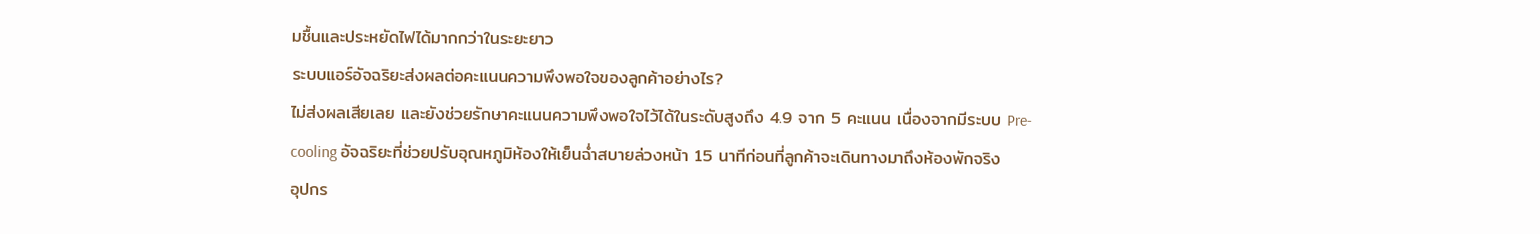มชื้นและประหยัดไฟได้มากกว่าในระยะยาว
ระบบแอร์อัจฉริยะส่งผลต่อคะแนนความพึงพอใจของลูกค้าอย่างไร?
ไม่ส่งผลเสียเลย และยังช่วยรักษาคะแนนความพึงพอใจไว้ได้ในระดับสูงถึง 4.9 จาก 5 คะแนน เนื่องจากมีระบบ Pre-cooling อัจฉริยะที่ช่วยปรับอุณหภูมิห้องให้เย็นฉ่ำสบายล่วงหน้า 15 นาทีก่อนที่ลูกค้าจะเดินทางมาถึงห้องพักจริง
อุปกร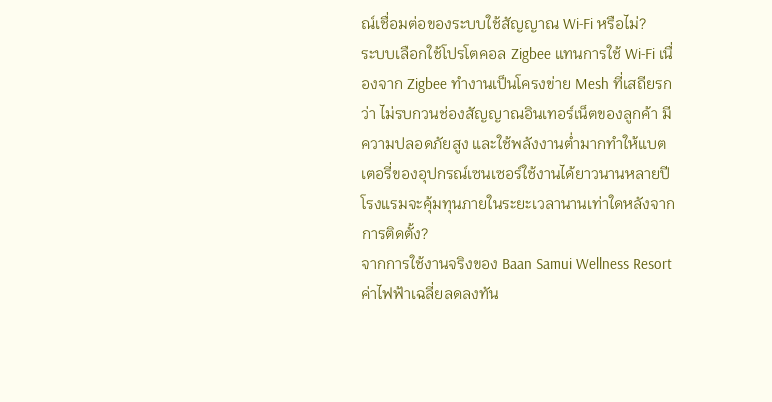ณ์เชื่อมต่อของระบบใช้สัญญาณ Wi-Fi หรือไม่?
ระบบเลือกใช้โปรโตคอล Zigbee แทนการใช้ Wi-Fi เนื่องจาก Zigbee ทำงานเป็นโครงข่าย Mesh ที่เสถียรกว่า ไม่รบกวนช่องสัญญาณอินเทอร์เน็ตของลูกค้า มีความปลอดภัยสูง และใช้พลังงานต่ำมากทำให้แบตเตอรี่ของอุปกรณ์เซนเซอร์ใช้งานได้ยาวนานหลายปี
โรงแรมจะคุ้มทุนภายในระยะเวลานานเท่าใดหลังจากการติดตั้ง?
จากการใช้งานจริงของ Baan Samui Wellness Resort ค่าไฟฟ้าเฉลี่ยลดลงทัน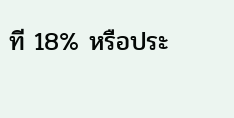ที 18% หรือประ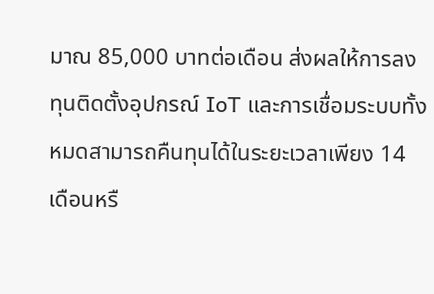มาณ 85,000 บาทต่อเดือน ส่งผลให้การลงทุนติดตั้งอุปกรณ์ IoT และการเชื่อมระบบทั้งหมดสามารถคืนทุนได้ในระยะเวลาเพียง 14 เดือนหรื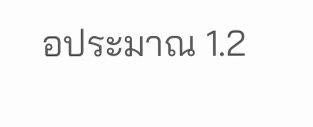อประมาณ 1.2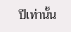ปีเท่านั้น